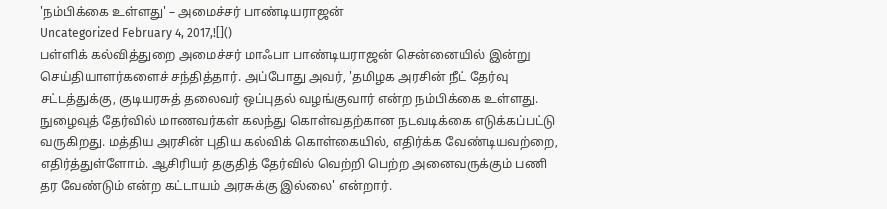'நம்பிக்கை உள்ளது' – அமைச்சர் பாண்டியராஜன்
Uncategorized February 4, 2017,![]()
பள்ளிக் கல்வித்துறை அமைச்சர் மாஃபா பாண்டியராஜன் சென்னையில் இன்று செய்தியாளர்களைச் சந்தித்தார். அப்போது அவர், 'தமிழக அரசின் நீட் தேர்வு சட்டத்துக்கு, குடியரசுத் தலைவர் ஒப்புதல் வழங்குவார் என்ற நம்பிக்கை உள்ளது. நுழைவுத் தேர்வில் மாணவர்கள் கலந்து கொள்வதற்கான நடவடிக்கை எடுக்கப்பட்டு வருகிறது. மத்திய அரசின் புதிய கல்விக் கொள்கையில், எதிர்க்க வேண்டியவற்றை, எதிர்த்துள்ளோம். ஆசிரியர் தகுதித் தேர்வில் வெற்றி பெற்ற அனைவருக்கும் பணி தர வேண்டும் என்ற கட்டாயம் அரசுக்கு இல்லை' என்றார்.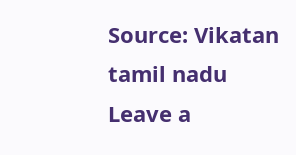Source: Vikatan tamil nadu
Leave a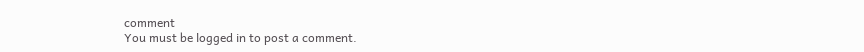comment
You must be logged in to post a comment.